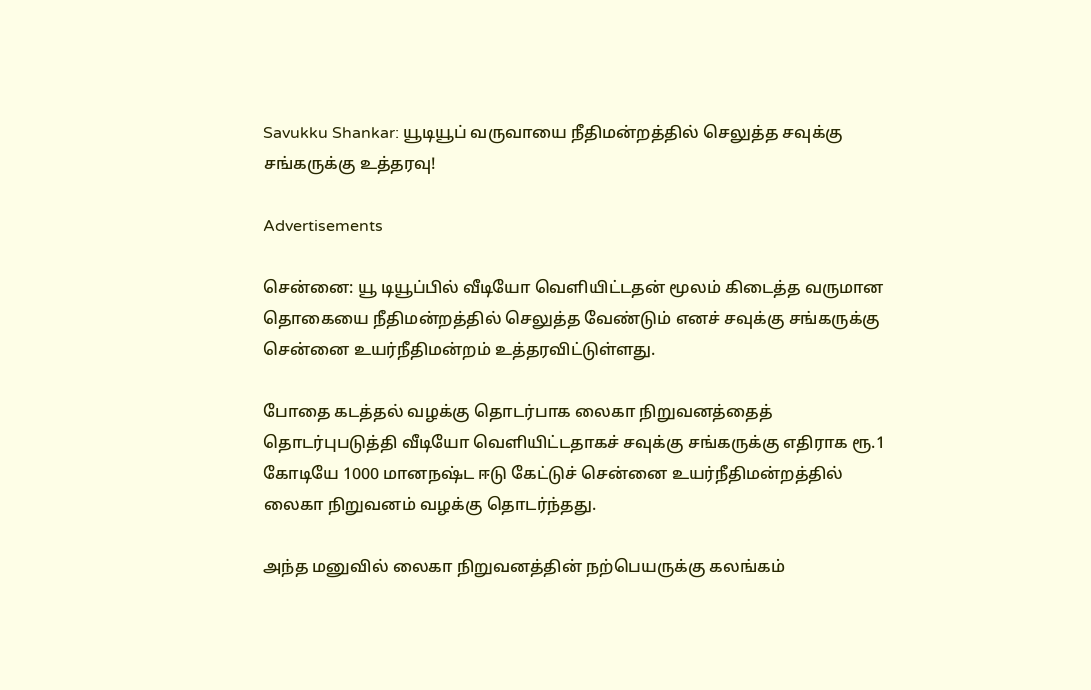Savukku Shankar: யூடியூப் வருவாயை நீதிமன்றத்தில் செலுத்த சவுக்கு சங்கருக்கு உத்தரவு!

Advertisements

சென்னை: யூ டியூப்பில் வீடியோ வெளியிட்டதன் மூலம் கிடைத்த வருமான தொகையை நீதிமன்றத்தில் செலுத்த வேண்டும் எனச் சவுக்கு சங்கருக்கு சென்னை உயர்நீதிமன்றம் உத்தரவிட்டுள்ளது.

போதை கடத்தல் வழக்கு தொடர்பாக லைகா நிறுவனத்தைத் தொடர்புபடுத்தி வீடியோ வெளியிட்டதாகச் சவுக்கு சங்கருக்கு எதிராக ரூ.1 கோடியே 1000 மானநஷ்ட ஈடு கேட்டுச் சென்னை உயர்நீதிமன்றத்தில் லைகா நிறுவனம் வழக்கு தொடர்ந்தது.

அந்த மனுவில் லைகா நிறுவனத்தின் நற்பெயருக்கு கலங்கம்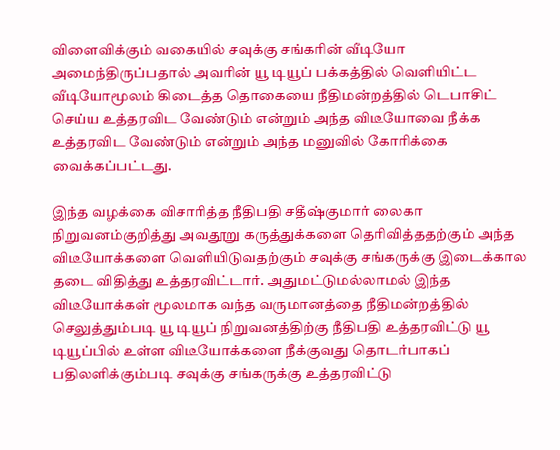விளைவிக்கும் வகையில் சவுக்கு சங்கரின் வீடியோ அமைந்திருப்பதால் அவரின் யூ டியூப் பக்கத்தில் வெளியிட்ட வீடியோமூலம் கிடைத்த தொகையை நீதிமன்றத்தில் டெபாசிட் செய்ய உத்தரவிட வேண்டும் என்றும் அந்த விடீயோவை நீக்க உத்தரவிட வேண்டும் என்றும் அந்த மனுவில் கோரிக்கை வைக்கப்பட்டது.

இந்த வழக்கை விசாரித்த நீதிபதி சதீஷ்குமார் லைகா நிறுவனம்குறித்து அவதூறு கருத்துக்களை தெரிவித்ததற்கும் அந்த விடீயோக்களை வெளியிடுவதற்கும் சவுக்கு சங்கருக்கு இடைக்கால தடை விதித்து உத்தரவிட்டார். அதுமட்டுமல்லாமல் இந்த விடீயோக்கள் மூலமாக வந்த வருமானத்தை நீதிமன்றத்தில் செலுத்தும்படி யூ டியூப் நிறுவனத்திற்கு நீதிபதி உத்தரவிட்டு யூ டியூப்பில் உள்ள விடீயோக்களை நீக்குவது தொடர்பாகப் பதிலளிக்கும்படி சவுக்கு சங்கருக்கு உத்தரவிட்டு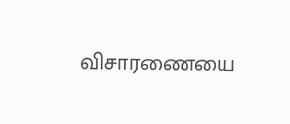விசாரணையை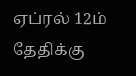ஏப்ரல் 12ம் தேதிக்கு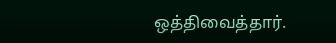ஒத்திவைத்தார்.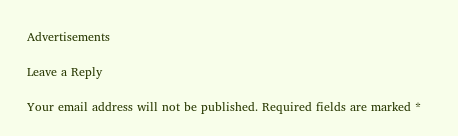Advertisements

Leave a Reply

Your email address will not be published. Required fields are marked *